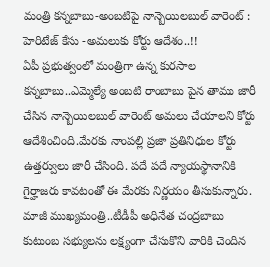మంత్రి కన్నబాబు-అంబటిపై నాన్బెయిలబుల్ వారెంట్ : హెరిటేజ్ కేసు -అమలుకు కోర్టు ఆదేశం..!!
ఏపీ ప్రభుత్వంలో మంత్రిగా ఉన్న కురసాల కన్నబాబు..ఎమ్మెల్యే అంబటి రాంబాబు పైన తాము జారీ చేసిన నాన్బెయిలబుల్ వారెంట్ అమలు చేయాలని కోర్టు ఆదేశించింది.మేరకు నాంపల్లి ప్రజా ప్రతినిధుల కోర్టు ఉత్తర్వులు జారీ చేసింది. పదే పదే న్యాయస్థానానికి గైర్హాజరు కావటంతో ఈ మేరకు నిర్ణయం తీసుకున్నారు. మాజీ ముఖ్యమంత్రి..టీడీపీ అధినేత చంద్రబాబు కుటుంబ సభ్యులను లక్ష్యంగా చేసుకొని వారికి చెందిన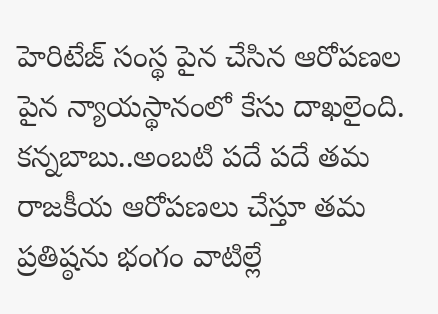హెరిటేజ్ సంస్థ పైన చేసిన ఆరోపణల పైన న్యాయస్థానంలో కేసు దాఖలైంది.
కన్నబాబు..అంబటి పదే పదే తమ రాజకీయ ఆరోపణలు చేస్తూ తమ ప్రతిష్ఠను భంగం వాటిల్లే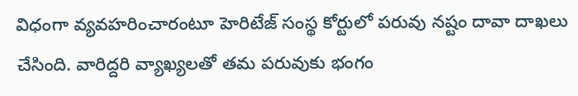విధంగా వ్యవహరించారంటూ హెరిటేజ్ సంస్థ కోర్టులో పరువు నష్టం దావా దాఖలు చేసింది. వారిద్దరి వ్యాఖ్యలతో తమ పరువుకు భంగం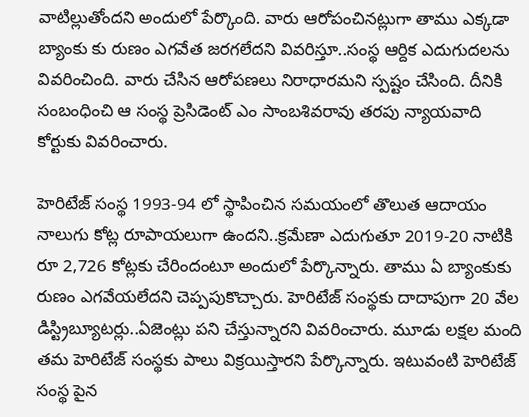వాటిల్లుతోందని అందులో పేర్కొంది. వారు ఆరోపంచినట్లుగా తాము ఎక్కడా బ్యాంకు కు రుణం ఎగవేత జరగలేదని వివరిస్తూ..సంస్థ ఆర్దిక ఎదుగుదలను వివరించింది. వారు చేసిన ఆరోపణలు నిరాధారమని స్పష్టం చేసింది. దీనికి సంబంధించి ఆ సంస్థ ప్రెసిడెంట్ ఎం సాంబశివరావు తరపు న్యాయవాది కోర్టుకు వివరించారు.

హెరిటేజ్ సంస్థ 1993-94 లో స్థాపించిన సమయంలో తొలుత ఆదాయం నాలుగు కోట్ల రూపాయలుగా ఉందని..క్రమేణా ఎదుగుతూ 2019-20 నాటికి రూ 2,726 కోట్లకు చేరిందంటూ అందులో పేర్కొన్నారు. తాము ఏ బ్యాంకుకు రుణం ఎగవేయలేదని చెప్పపుకొచ్చారు. హెరిటేజ్ సంస్థకు దాదాపుగా 20 వేల డిస్ట్రిబ్యూటర్లు..ఏజెంట్లు పని చేస్తున్నారని వివరించారు. మూడు లక్షల మంది తమ హెరిటేజ్ సంస్థకు పాలు విక్రయిస్తారని పేర్కొన్నారు. ఇటువంటి హెరిటేజ్ సంస్థ పైన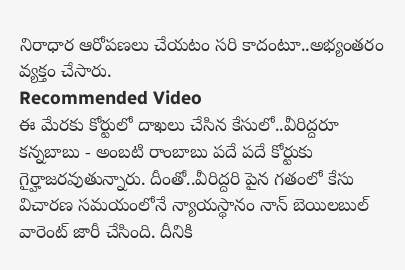నిరాధార ఆరోపణలు చేయటం సరి కాదంటూ..అభ్యంతరం వ్యక్తం చేసారు.
Recommended Video
ఈ మేరకు కోర్టులో దాఖలు చేసిన కేసులో..వీరిద్దరూ కన్నబాబు - అంబటి రాంబాబు పదే పదే కోర్టుకు గైర్హాజరవుతున్నారు. దీంతో..వీరిద్దరి పైన గతంలో కేసు విచారణ సమయంలోనే న్యాయస్థానం నాన్ బెయిలబుల్ వారెంట్ జారీ చేసింది. దీనికి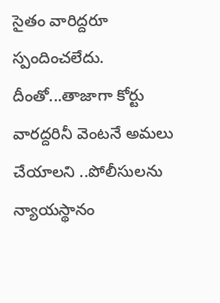సైతం వారిద్దరూ స్పందించలేదు. దీంతో...తాజాగా కోర్టు వారద్దరినీ వెంటనే అమలు చేయాలని ..పోలీసులను న్యాయస్థానం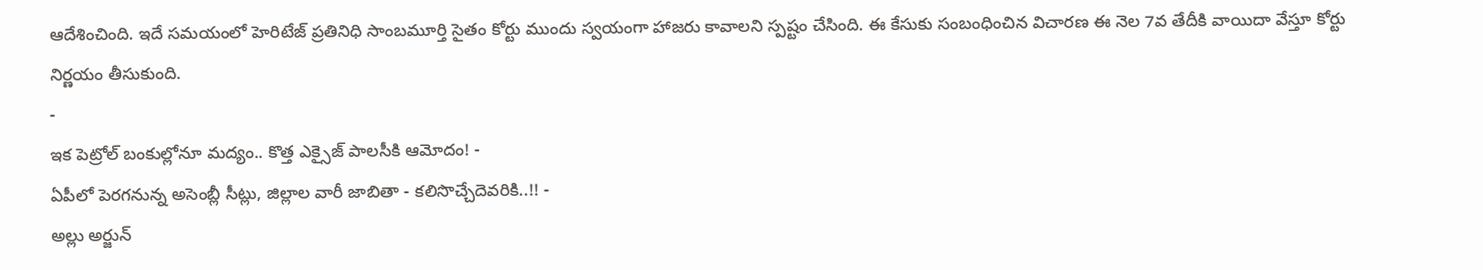ఆదేశించింది. ఇదే సమయంలో హెరిటేజ్ ప్రతినిధి సాంబమూర్తి సైతం కోర్టు ముందు స్వయంగా హాజరు కావాలని స్పష్టం చేసింది. ఈ కేసుకు సంబంధించిన విచారణ ఈ నెల 7వ తేదీకి వాయిదా వేస్తూ కోర్టు నిర్ణయం తీసుకుంది.
-
ఇక పెట్రోల్ బంకుల్లోనూ మద్యం.. కొత్త ఎక్సైజ్ పాలసీకి ఆమోదం! -
ఏపీలో పెరగనున్న అసెంబ్లీ సీట్లు, జిల్లాల వారీ జాబితా - కలిసొచ్చేదెవరికి..!! -
అల్లు అర్జున్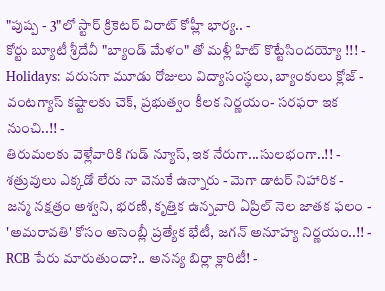"పుష్ప - 3"లో స్టార్ క్రికెటర్ విరాట్ కోహ్లీ భార్య.. -
కోర్టు బ్యూటీ శ్రీదేవీ "బ్యాండ్ మేళం" తో మళ్లీ హిట్ కొట్టేసిందయ్యో !!! -
Holidays: వరుసగా మూడు రోజులు విద్యాసంస్థలు, బ్యాంకులు క్లోజ్ -
వంటగ్యాస్ కష్టాలకు చెక్, ప్రభుత్వం కీలక నిర్ణయం- సరఫరా ఇక నుంచి..!! -
తిరుమలకు వెళ్లేవారికి గుడ్ న్యూస్, ఇక నేరుగా...సులభంగా..!! -
శత్రువులు ఎక్కడో లేరు నా వెనుకే ఉన్నారు - మెగా డాటర్ నిహారిక -
జన్మ నక్షత్రం అశ్వని, భరణి, కృత్తిక ఉన్నవారి ఏప్రిల్ నెల జాతక ఫలం -
'అమరావతి' కోసం అసెంబ్లీ ప్రత్యేక భేటీ, జగన్ అనూహ్య నిర్ణయం..!! -
RCB పేరు మారుతుందా?.. అనన్య బిర్లా క్లారిటీ! -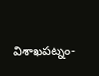విశాఖపట్నం-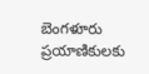బెంగళూరు ప్రయాణికులకు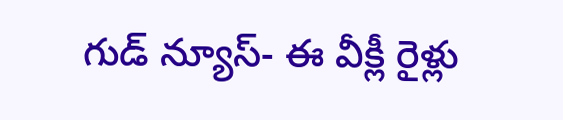గుడ్ న్యూస్- ఈ వీక్లీ రైళ్లు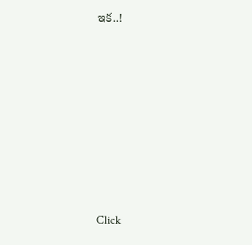ఇక..!












Click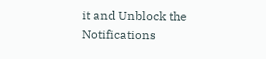it and Unblock the Notifications